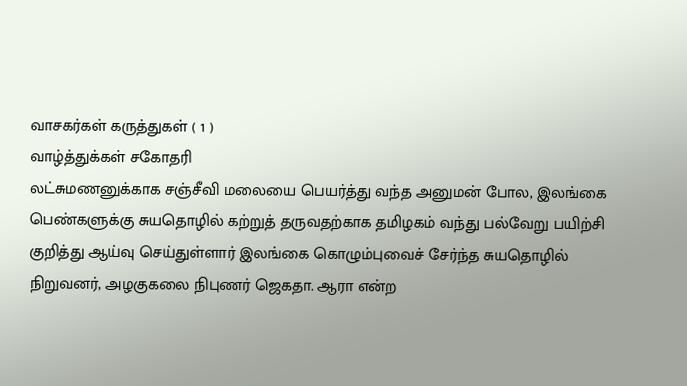வாசகர்கள் கருத்துகள் ( 1 )
வாழ்த்துக்கள் சகோதரி
லட்சுமணனுக்காக சஞ்சீவி மலையை பெயர்த்து வந்த அனுமன் போல, இலங்கை பெண்களுக்கு சுயதொழில் கற்றுத் தருவதற்காக தமிழகம் வந்து பல்வேறு பயிற்சி குறித்து ஆய்வு செய்துள்ளார் இலங்கை கொழும்புவைச் சேர்ந்த சுயதொழில் நிறுவனர், அழகுகலை நிபுணர் ஜெகதா. ஆரா என்ற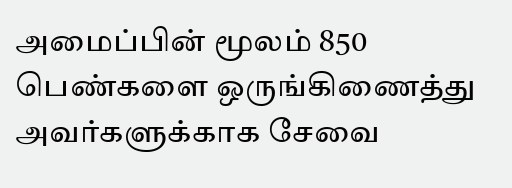அமைப்பின் மூலம் 850 பெண்களை ஒருங்கிணைத்து அவர்களுக்காக சேவை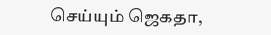செய்யும் ஜெகதா,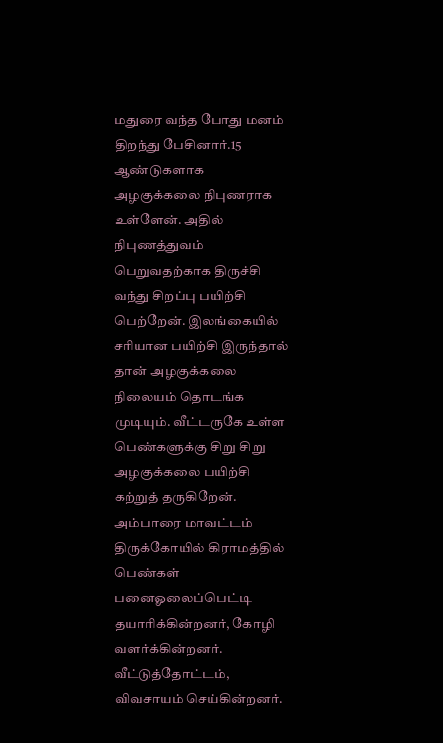மதுரை வந்த போது மனம் திறந்து பேசினார்.15 ஆண்டுகளாக அழகுக்கலை நிபுணராக உள்ளேன். அதில் நிபுணத்துவம் பெறுவதற்காக திருச்சி வந்து சிறப்பு பயிற்சி பெற்றேன். இலங்கையில் சரியான பயிற்சி இருந்தால் தான் அழகுக்கலை நிலையம் தொடங்க முடியும். வீட்டருகே உள்ள பெண்களுக்கு சிறு சிறு அழகுக்கலை பயிற்சி கற்றுத் தருகிறேன். அம்பாரை மாவட்டம் திருக்கோயில் கிராமத்தில் பெண்கள் பனைஓலைப்பெட்டி தயாரிக்கின்றனர், கோழி வளர்க்கின்றனர். வீட்டுத்தோட்டம், விவசாயம் செய்கின்றனர்.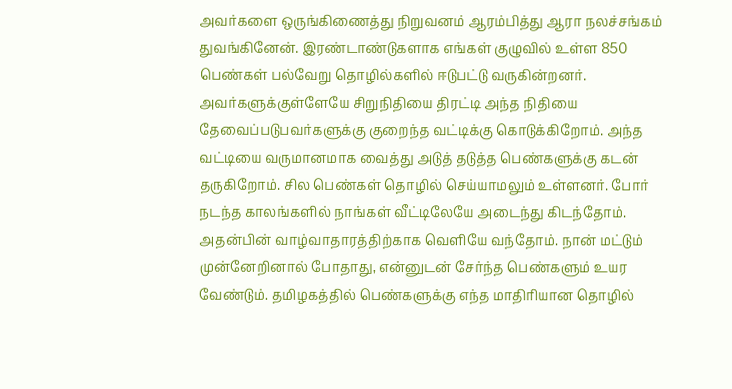அவர்களை ஒருங்கிணைத்து நிறுவனம் ஆரம்பித்து ஆரா நலச்சங்கம் துவங்கினேன். இரண்டாண்டுகளாக எங்கள் குழுவில் உள்ள 850 பெண்கள் பல்வேறு தொழில்களில் ஈடுபட்டு வருகின்றனர். அவர்களுக்குள்ளேயே சிறுநிதியை திரட்டி அந்த நிதியை தேவைப்படுபவர்களுக்கு குறைந்த வட்டிக்கு கொடுக்கிறோம். அந்த வட்டியை வருமானமாக வைத்து அடுத் தடுத்த பெண்களுக்கு கடன் தருகிறோம். சில பெண்கள் தொழில் செய்யாமலும் உள்ளனர். போர் நடந்த காலங்களில் நாங்கள் வீட்டிலேயே அடைந்து கிடந்தோம். அதன்பின் வாழ்வாதாரத்திற்காக வெளியே வந்தோம். நான் மட்டும் முன்னேறினால் போதாது, என்னுடன் சேர்ந்த பெண்களும் உயர வேண்டும். தமிழகத்தில் பெண்களுக்கு எந்த மாதிரியான தொழில்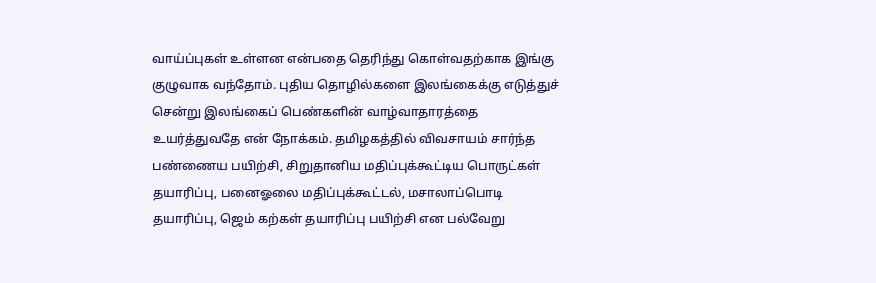வாய்ப்புகள் உள்ளன என்பதை தெரிந்து கொள்வதற்காக இங்கு குழுவாக வந்தோம். புதிய தொழில்களை இலங்கைக்கு எடுத்துச் சென்று இலங்கைப் பெண்களின் வாழ்வாதாரத்தை உயர்த்துவதே என் நோக்கம். தமிழகத்தில் விவசாயம் சார்ந்த பண்ணைய பயிற்சி, சிறுதானிய மதிப்புக்கூட்டிய பொருட்கள் தயாரிப்பு, பனைஓலை மதிப்புக்கூட்டல், மசாலாப்பொடி தயாரிப்பு, ஜெம் கற்கள் தயாரிப்பு பயிற்சி என பல்வேறு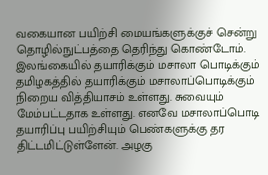வகையான பயிற்சி மையங்களுக்குச் சென்று தொழில்நுட்பத்தை தெரிந்து கொண்டோம். இலங்கையில் தயாரிக்கும் மசாலா பொடிக்கும் தமிழகத்தில் தயாரிக்கும் மசாலாப்பொடிக்கும் நிறைய வித்தியாசம் உள்ளது. சுவையும் மேம்பட்டதாக உள்ளது. எனவே மசாலாப்பொடி தயாரிப்பு பயிற்சியும் பெண்களுக்கு தர திட்டமிட்டுள்ளேன். அழகு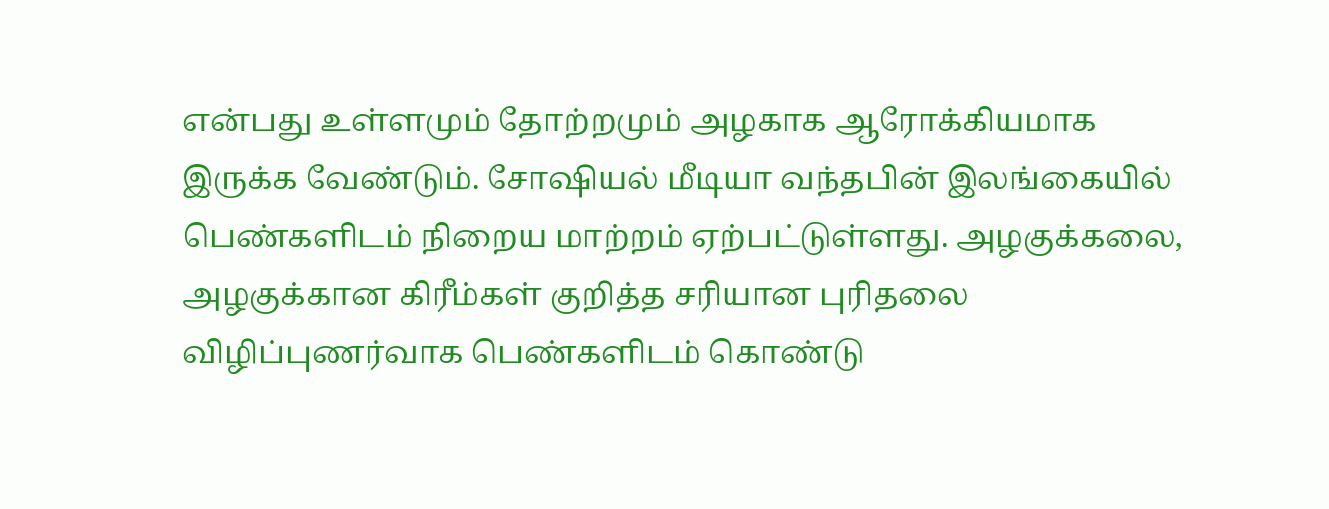என்பது உள்ளமும் தோற்றமும் அழகாக ஆரோக்கியமாக இருக்க வேண்டும். சோஷியல் மீடியா வந்தபின் இலங்கையில் பெண்களிடம் நிறைய மாற்றம் ஏற்பட்டுள்ளது. அழகுக்கலை, அழகுக்கான கிரீம்கள் குறித்த சரியான புரிதலை விழிப்புணர்வாக பெண்களிடம் கொண்டு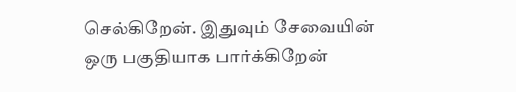செல்கிறேன். இதுவும் சேவையின் ஒரு பகுதியாக பார்க்கிறேன்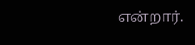என்றார்.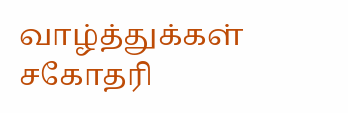வாழ்த்துக்கள் சகோதரி